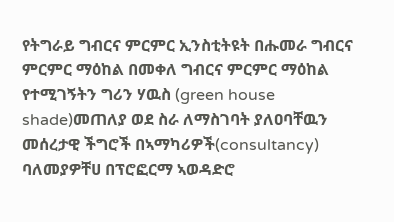የትግራይ ግብርና ምርምር ኢንስቲትዩት በሑመራ ግብርና ምርምር ማዕከል በመቀለ ግብርና ምርምር ማዕከል የተሚገኝትን ግሪን ሃዉስ (green house shade)መጠለያ ወደ ስራ ለማስገባት ያለዐባቸዉን መሰረታዊ ችግሮች በኣማካሪዎች(consultancy) ባለመያዎቸሀ በፕሮፎርማ ኣወዳድሮ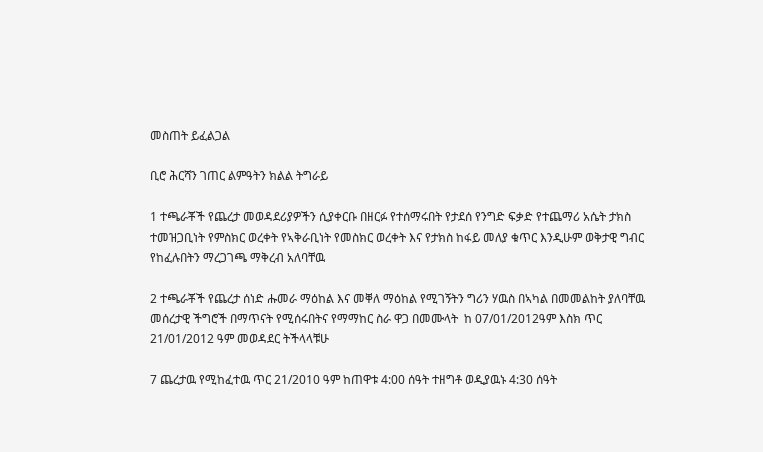መስጠት ይፈልጋል

ቢሮ ሕርሻን ገጠር ልምዓትን ክልል ትግራይ

1 ተጫራቾች የጨረታ መወዳደሪያዎችን ሲያቀርቡ በዘርፉ የተሰማሩበት የታደሰ የንግድ ፍቃድ የተጨማሪ አሴት ታክስ ተመዝጋቢነት የምስክር ወረቀት የኣቅራቢነት የመስክር ወረቀት እና የታክስ ከፋይ መለያ ቁጥር እንዲሁም ወቅታዊ ግብር የከፈሉበትን ማረጋገጫ ማቅረብ አለባቸዉ

2 ተጫራቾች የጨረታ ሰነድ ሑመራ ማዕከል እና መቐለ ማዕከል የሚገኝትን ግሪን ሃዉስ በኣካል በመመልከት ያለባቸዉ መሰረታዊ ችግሮች በማጥናት የሚሰሩበትና የማማከር ስራ ዋጋ በመሙላት  ከ 07/01/2012ዓም እስክ ጥር 21/01/2012 ዓም መወዳደር ትችላላቹሁ

7 ጨረታዉ የሚከፈተዉ ጥር 21/2010 ዓም ከጠዋቱ 4:00 ሰዓት ተዘግቶ ወዲያዉኑ 4:30 ሰዓት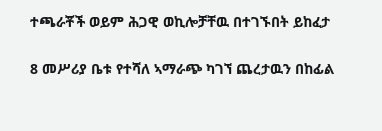ተጫራቾች ወይም ሕጋዊ ወኪሎቻቸዉ በተገኙበት ይከፈታ

8 መሥሪያ ቤቱ የተሻለ ኣማራጭ ካገኘ ጨረታዉን በከፊል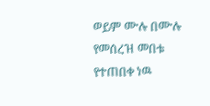ወይም ሙሉ በሙሉ የመሰረዝ መበቱ የተጠበቀ ነዉ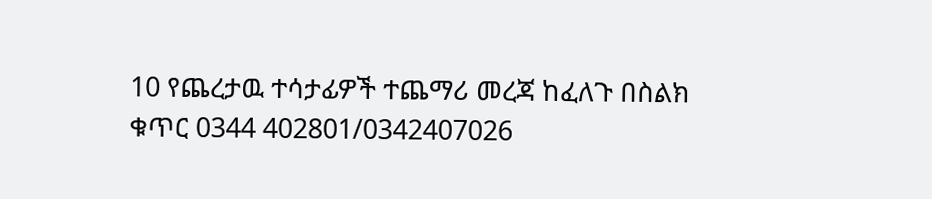10 የጨረታዉ ተሳታፊዎች ተጨማሪ መረጃ ከፈለጉ በስልክ ቁጥር 0344 402801/0342407026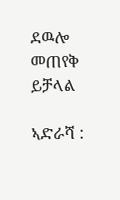ደዉሎ መጠየቅ ይቻላል

ኣድራሻ :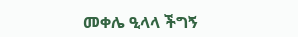መቀሌ ዒላላ ችግኝ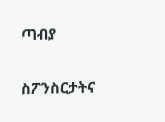ጣብያ

ስፖንስርታትና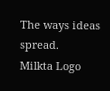The ways ideas spread.
Milkta Logo